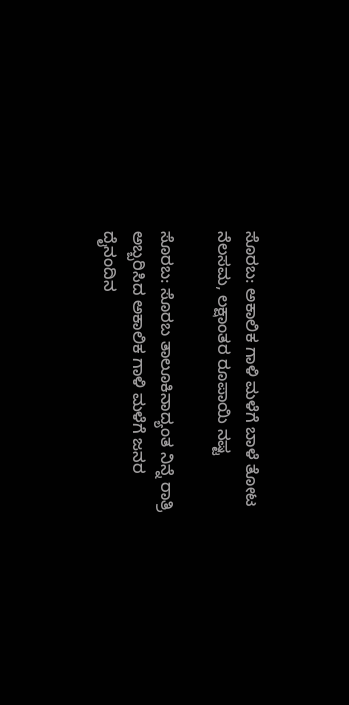ಸೊರಬ: ಅಕಾಲಿಕ ಗಾಳಿ ಮಳೆಗೆ ಬಾಳೆ ತೋಟ ನೆಲಸಮ, ಲಕ್ಷಾಂತರ ರೂಪಾಯಿ ನಷ್ಟ

ಸೊರಬ: ಸೊರಬ ತಾಲೂಕಿನಾದ್ಯಂತ ನಿನ್ನೆ ರಾತ್ರಿ ಅಬ್ಬರಿಸಿದ ಅಕಾಲಿಕ ಗಾಳಿ ಮಳೆಗೆ ಜನರ ದೈನಂದಿನ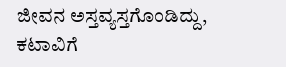ಜೀವನ ಅಸ್ತವ್ಯಸ್ತಗೊಂಡಿದ್ದು, ಕಟಾವಿಗೆ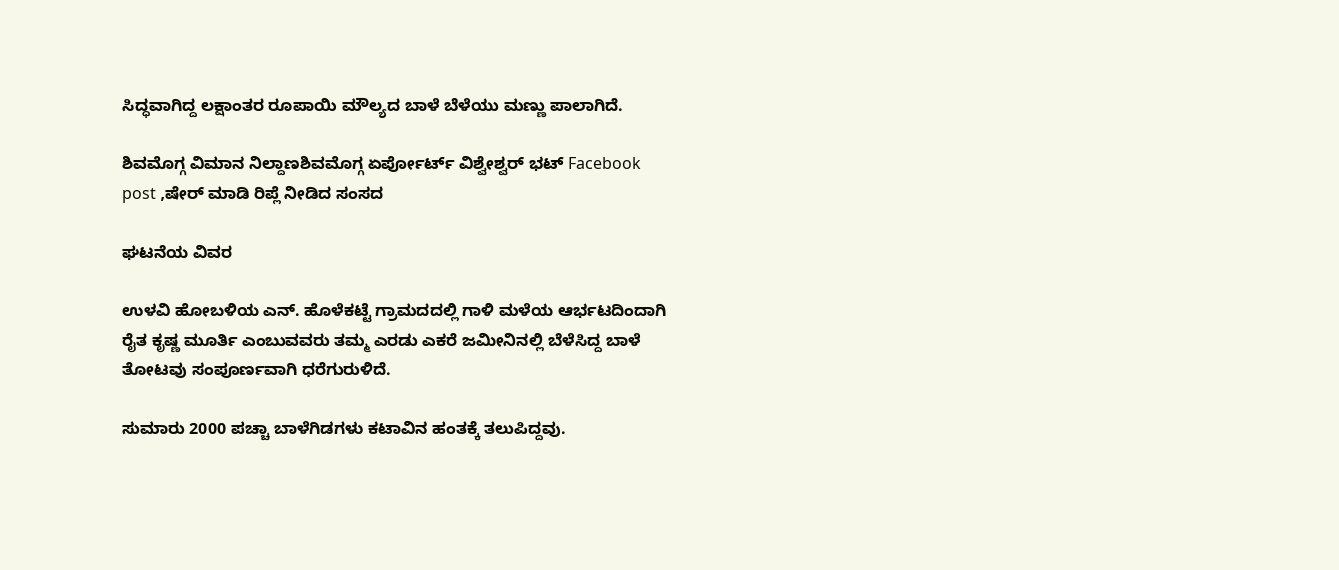ಸಿದ್ಧವಾಗಿದ್ದ ಲಕ್ಷಾಂತರ ರೂಪಾಯಿ ಮೌಲ್ಯದ ಬಾಳೆ ಬೆಳೆಯು ಮಣ್ಣು ಪಾಲಾಗಿದೆ.

ಶಿವಮೊಗ್ಗ ವಿಮಾನ ನಿಲ್ದಾಣಶಿವಮೊಗ್ಗ ಏರ್ಪೋರ್ಟ್ ವಿಶ್ವೇಶ್ವರ್ ಭಟ್ Facebook post ,ಷೇರ್ ಮಾಡಿ ರಿಪ್ಲೆ ನೀಡಿದ ಸಂಸದ

ಘಟನೆಯ ವಿವರ

ಉಳವಿ ಹೋಬಳಿಯ ಎನ್. ಹೊಳೆಕಟ್ಟೆ ಗ್ರಾಮದದಲ್ಲಿ ಗಾಳಿ ಮಳೆಯ ಆರ್ಭಟದಿಂದಾಗಿ ರೈತ ಕೃಷ್ಣ ಮೂರ್ತಿ ಎಂಬುವವರು ತಮ್ಮ ಎರಡು ಎಕರೆ ಜಮೀನಿನಲ್ಲಿ ಬೆಳೆಸಿದ್ದ ಬಾಳೆ ತೋಟವು ಸಂಪೂರ್ಣವಾಗಿ ಧರೆಗುರುಳಿದೆ.

ಸುಮಾರು 2000 ಪಚ್ಚಾ ಬಾಳೆಗಿಡಗಳು ಕಟಾವಿನ ಹಂತಕ್ಕೆ ತಲುಪಿದ್ದವು.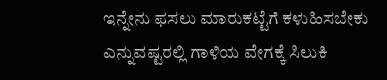ಇನ್ನೇನು ಫಸಲು ಮಾರುಕಟ್ಟೆಗೆ ಕಳುಹಿಸಬೇಕು ಎನ್ನುವಷ್ಟರಲ್ಲಿ ಗಾಳಿಯ ವೇಗಕ್ಕೆ ಸಿಲುಕಿ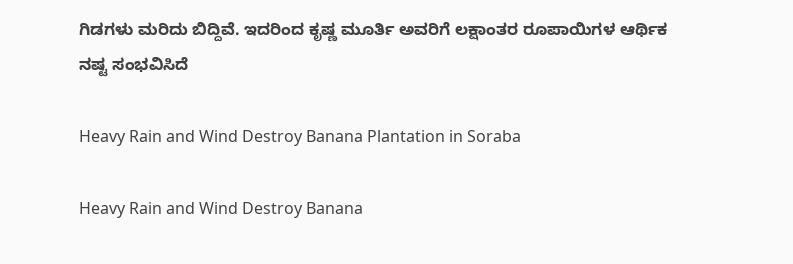ಗಿಡಗಳು ಮರಿದು ಬಿದ್ದಿವೆ. ಇದರಿಂದ ಕೃಷ್ಣ ಮೂರ್ತಿ ಅವರಿಗೆ ಲಕ್ಷಾಂತರ ರೂಪಾಯಿಗಳ ಆರ್ಥಿಕ ನಷ್ಟ ಸಂಭವಿಸಿದೆ

Heavy Rain and Wind Destroy Banana Plantation in Soraba

Heavy Rain and Wind Destroy Banana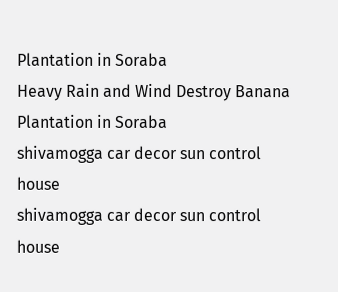Plantation in Soraba
Heavy Rain and Wind Destroy Banana Plantation in Soraba
shivamogga car decor sun control house
shivamogga car decor sun control house